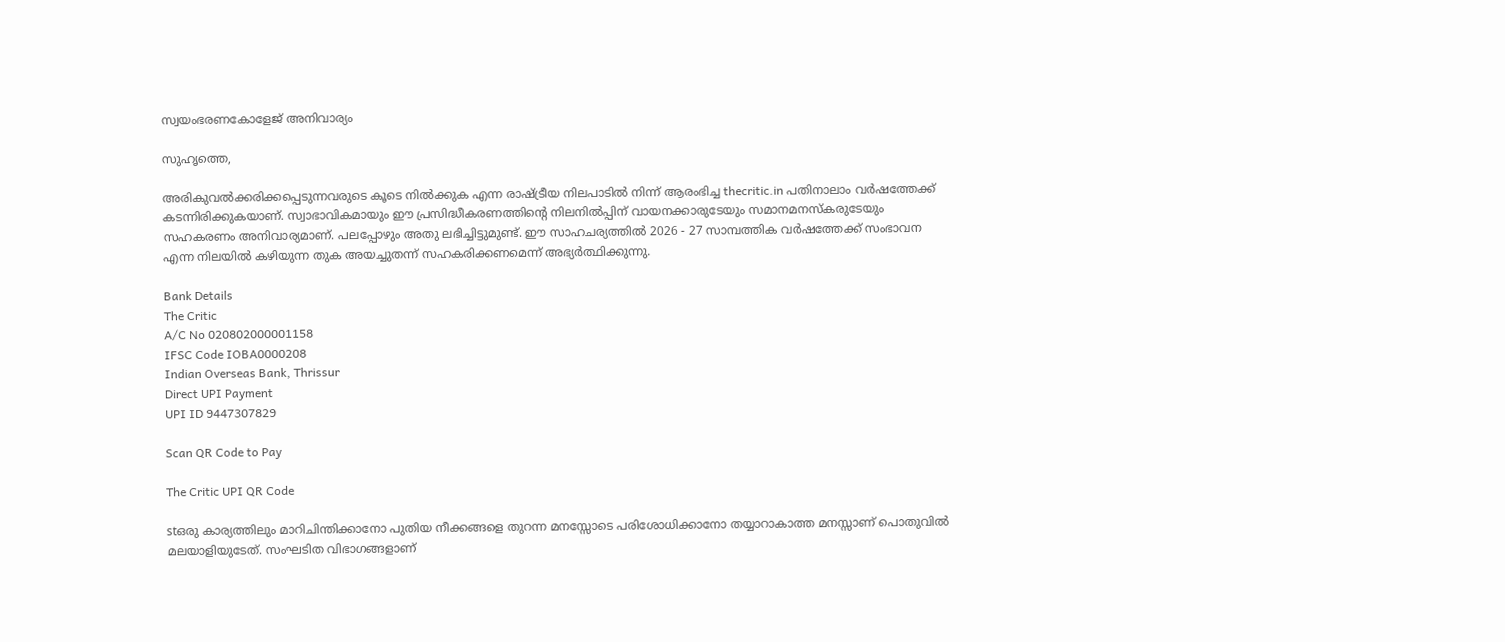സ്വയംഭരണകോളേജ് അനിവാര്യം

സുഹൃത്തെ,

അരികുവല്‍ക്കരിക്കപ്പെടുന്നവരുടെ കൂടെ നില്‍ക്കുക എന്ന രാഷ്ട്രീയ നിലപാടില്‍ നിന്ന് ആരംഭിച്ച thecritic.in പതിനാലാം വര്‍ഷത്തേക്ക് കടന്നിരിക്കുകയാണ്. സ്വാഭാവികമായും ഈ പ്രസിദ്ധീകരണത്തിന്റെ നിലനില്‍പ്പിന് വായനക്കാരുടേയും സമാനമനസ്‌കരുടേയും സഹകരണം അനിവാര്യമാണ്. പലപ്പോഴും അതു ലഭിച്ചിട്ടുമുണ്ട്. ഈ സാഹചര്യത്തില്‍ 2026 - 27 സാമ്പത്തിക വര്‍ഷത്തേക്ക് സംഭാവന എന്ന നിലയില്‍ കഴിയുന്ന തുക അയച്ചുതന്ന് സഹകരിക്കണമെന്ന് അഭ്യര്‍ത്ഥിക്കുന്നു.

Bank Details
The Critic
A/C No 020802000001158
IFSC Code IOBA0000208
Indian Overseas Bank, Thrissur
Direct UPI Payment
UPI ID 9447307829

Scan QR Code to Pay

The Critic UPI QR Code

stഒരു കാര്യത്തിലും മാറിചിന്തിക്കാനോ പുതിയ നീക്കങ്ങളെ തുറന്ന മനസ്സോടെ പരിശോധിക്കാനോ തയ്യാറാകാത്ത മനസ്സാണ് പൊതുവില്‍ മലയാളിയുടേത്. സംഘടിത വിഭാഗങ്ങളാണ്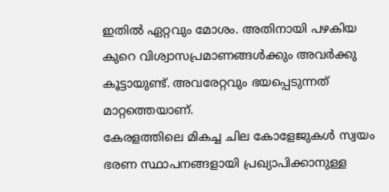ഇതില്‍ ഏറ്റവും മോശം. അതിനായി പഴകിയ കുറെ വിശ്വാസപ്രമാണങ്ങള്‍ക്കും അവര്‍ക്കു കൂട്ടായുണ്ട്. അവരേറ്റവും ഭയപ്പെടുന്നത് മാറ്റത്തെയാണ്.
കേരളത്തിലെ മികച്ച ചില കോളേജുകള്‍ സ്വയം ഭരണ സ്ഥാപനങ്ങളായി പ്രഖ്യാപിക്കാനുള്ള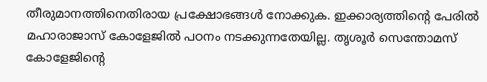തീരുമാനത്തിനെതിരായ പ്രക്ഷോഭങ്ങള്‍ നോക്കുക. ഇക്കാര്യത്തിന്റെ പേരില്‍ മഹാരാജാസ് കോളേജില്‍ പഠനം നടക്കുന്നതേയില്ല. തൃശൂര്‍ സെന്തോമസ് കോളേജിന്റെ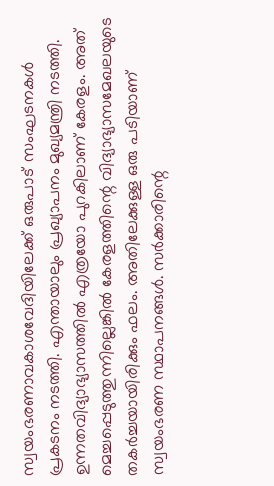സ്വയംഭരണാവകാശവേദിയിലേക്ക് ഒരുപാട് സംഘടനകള്‍ പ്രകടനം നടത്തി. എന്തായാലും പ്രഖ്യാപനം മുഖ്യമന്ത്രി നടത്തി.
ഉന്നതവിദ്യാഭ്യാസത്തില്‍ എത്രയോ പുറകിലാണ് കേരളം. അത് മെച്ചപ്പെടുത്തുന്നില്ലെങ്കില്‍ കേരളത്തിന്റെ വിദ്യാഭ്യാസമേഖലയുടെ തകര്‍ച്ചയായിരിക്കും ഫലം. അതിലേക്കുള്ള ഒരു പടിയാണ് സ്വയംഭരണ സ്ഥാപനങ്ങള്‍. സര്‍ക്കാരിന്റെ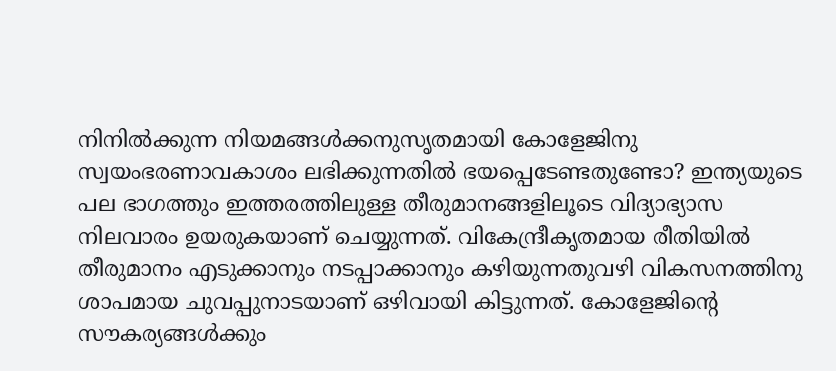നിനില്‍ക്കുന്ന നിയമങ്ങള്‍ക്കനുസൃതമായി കോളേജിനു സ്വയംഭരണാവകാശം ലഭിക്കുന്നതില്‍ ഭയപ്പെടേണ്ടതുണ്ടോ? ഇന്ത്യയുടെ പല ഭാഗത്തും ഇത്തരത്തിലുള്ള തീരുമാനങ്ങളിലൂടെ വിദ്യാഭ്യാസ നിലവാരം ഉയരുകയാണ് ചെയ്യുന്നത്. വികേന്ദ്രീകൃതമായ രീതിയില്‍ തീരുമാനം എടുക്കാനും നടപ്പാക്കാനും കഴിയുന്നതുവഴി വികസനത്തിനു ശാപമായ ചുവപ്പുനാടയാണ് ഒഴിവായി കിട്ടുന്നത്. കോളേജിന്റെ സൗകര്യങ്ങള്‍ക്കും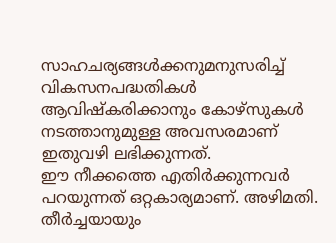സാഹചര്യങ്ങള്‍ക്കനുമനുസരിച്ച് വികസനപദ്ധതികള്‍ ആവിഷ്‌കരിക്കാനും കോഴ്‌സുകള്‍ നടത്താനുമുള്ള അവസരമാണ് ഇതുവഴി ലഭിക്കുന്നത്.
ഈ നീക്കത്തെ എതിര്‍ക്കുന്നവര്‍ പറയുന്നത് ഒറ്റകാര്യമാണ്. അഴിമതി. തീര്‍ച്ചയായും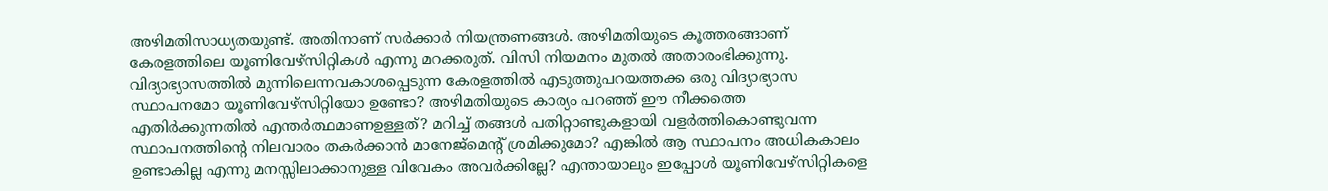അഴിമതിസാധ്യതയുണ്ട്. അതിനാണ് സര്‍ക്കാര്‍ നിയന്ത്രണങ്ങള്‍. അഴിമതിയുടെ കൂത്തരങ്ങാണ് കേരളത്തിലെ യൂണിവേഴ്‌സിറ്റികള്‍ എന്നു മറക്കരുത്. വിസി നിയമനം മുതല്‍ അതാരംഭിക്കുന്നു. വിദ്യാഭ്യാസത്തില്‍ മുന്നിലെന്നവകാശപ്പെടുന്ന കേരളത്തില്‍ എടുത്തുപറയത്തക്ക ഒരു വിദ്യാഭ്യാസ സ്ഥാപനമോ യൂണിവേഴ്‌സിറ്റിയോ ഉണ്ടോ? അഴിമതിയുടെ കാര്യം പറഞ്ഞ് ഈ നീക്കത്തെ എതിര്‍ക്കുന്നതില്‍ എന്തര്‍ത്ഥമാണഉള്ളത്? മറിച്ച് തങ്ങള്‍ പതിറ്റാണ്ടുകളായി വളര്‍ത്തികൊണ്ടുവന്ന സ്ഥാപനത്തിന്റെ നിലവാരം തകര്‍ക്കാന്‍ മാനേജ്‌മെന്റ് ശ്രമിക്കുമോ? എങ്കില്‍ ആ സ്ഥാപനം അധികകാലം ഉണ്ടാകില്ല എന്നു മനസ്സിലാക്കാനുള്ള വിവേകം അവര്‍ക്കില്ലേ? എന്തായാലും ഇപ്പോള്‍ യൂണിവേഴ്‌സിറ്റികളെ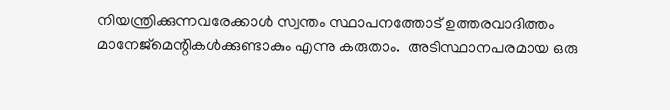നിയന്ത്രിക്കുന്നവരേക്കാള്‍ സ്വന്തം സ്ഥാപനത്തോട് ഉത്തരവാദിത്തം മാനേജ്‌മെന്റികള്‍ക്കുണ്ടാകും എന്നു കരുതാം.  അടിസ്ഥാനപരമായ ഒരു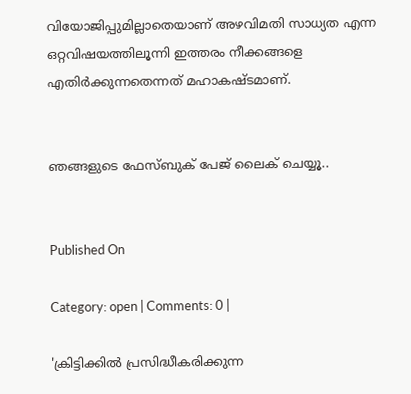വിയോജിപ്പുമില്ലാതെയാണ് അഴവിമതി സാധ്യത എന്ന ഒറ്റവിഷയത്തിലൂന്നി ഇത്തരം നീക്കങ്ങളെ എതിര്‍ക്കുന്നതെന്നത് മഹാകഷ്ടമാണ്.


ഞങ്ങളുടെ ഫേസ്ബുക് പേജ് ലൈക് ചെയ്യൂ..


Published On

Category: open | Comments: 0 |

'ക്രിട്ടിക്കില്‍ പ്രസിദ്ധീകരിക്കുന്ന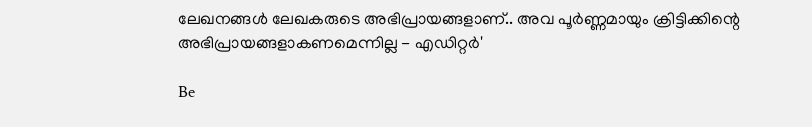ലേഖനങ്ങള്‍ ലേഖകരുടെ അഭിപ്രായങ്ങളാണ്.. അവ പൂര്‍ണ്ണമായും ക്രിട്ടിക്കിന്റെ അഭിപ്രായങ്ങളാകണമെന്നില്ല - എഡിറ്റര്‍'

Be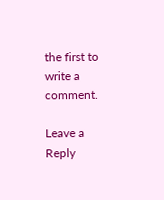the first to write a comment.

Leave a Reply